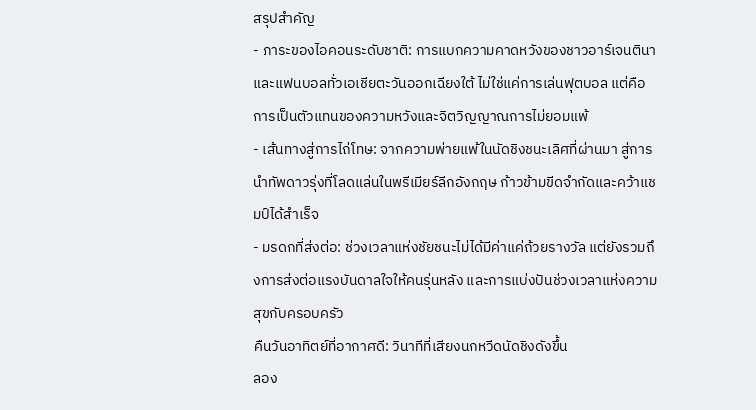สรุปสำคัญ
- ภาระของไอคอนระดับชาติ: การแบกความคาดหวังของชาวอาร์เจนตินาและแฟนบอลทั่วเอเชียตะวันออกเฉียงใต้ ไม่ใช่แค่การเล่นฟุตบอล แต่คือการเป็นตัวแทนของความหวังและจิตวิญญาณการไม่ยอมแพ้
- เส้นทางสู่การไถ่โทษ: จากความพ่ายแพ้ในนัดชิงชนะเลิศที่ผ่านมา สู่การนำทัพดาวรุ่งที่โลดแล่นในพรีเมียร์ลีกอังกฤษ ก้าวข้ามขีดจำกัดและคว้าแชมป์ได้สำเร็จ
- มรดกที่ส่งต่อ: ช่วงเวลาแห่งชัยชนะไม่ได้มีค่าแค่ถ้วยรางวัล แต่ยังรวมถึงการส่งต่อแรงบันดาลใจให้คนรุ่นหลัง และการแบ่งปันช่วงเวลาแห่งความสุขกับครอบครัว
คืนวันอาทิตย์ที่อากาศดี: วินาทีที่เสียงนกหวีดนัดชิงดังขึ้น
ลอง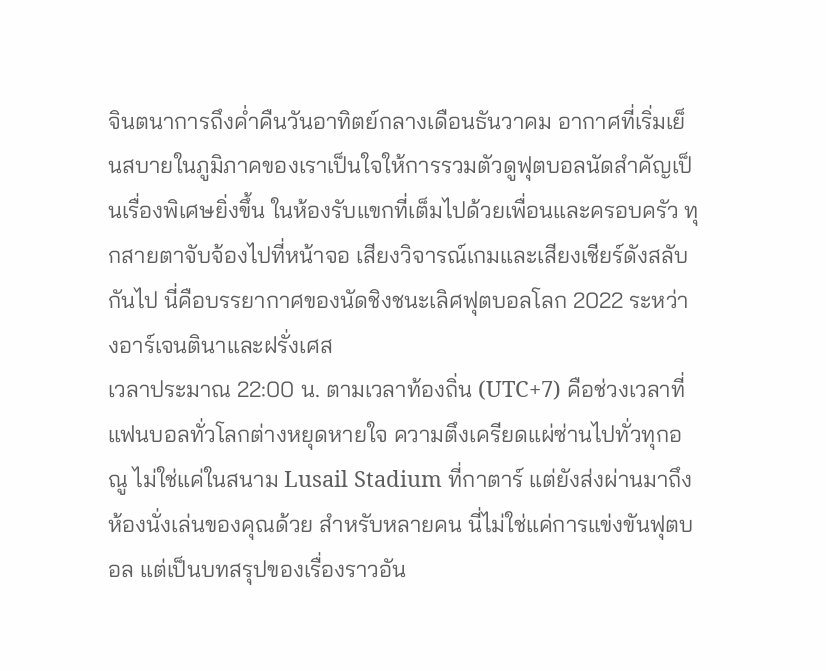จินตนาการถึงค่ำคืนวันอาทิตย์กลางเดือนธันวาคม อากาศที่เริ่มเย็นสบายในภูมิภาคของเราเป็นใจให้การรวมตัวดูฟุตบอลนัดสำคัญเป็นเรื่องพิเศษยิ่งขึ้น ในห้องรับแขกที่เต็มไปด้วยเพื่อนและครอบครัว ทุกสายตาจับจ้องไปที่หน้าจอ เสียงวิจารณ์เกมและเสียงเชียร์ดังสลับกันไป นี่คือบรรยากาศของนัดชิงชนะเลิศฟุตบอลโลก 2022 ระหว่างอาร์เจนตินาและฝรั่งเศส
เวลาประมาณ 22:00 น. ตามเวลาท้องถิ่น (UTC+7) คือช่วงเวลาที่แฟนบอลทั่วโลกต่างหยุดหายใจ ความตึงเครียดแผ่ซ่านไปทั่วทุกอณู ไม่ใช่แค่ในสนาม Lusail Stadium ที่กาตาร์ แต่ยังส่งผ่านมาถึงห้องนั่งเล่นของคุณด้วย สำหรับหลายคน นี่ไม่ใช่แค่การแข่งขันฟุตบอล แต่เป็นบทสรุปของเรื่องราวอัน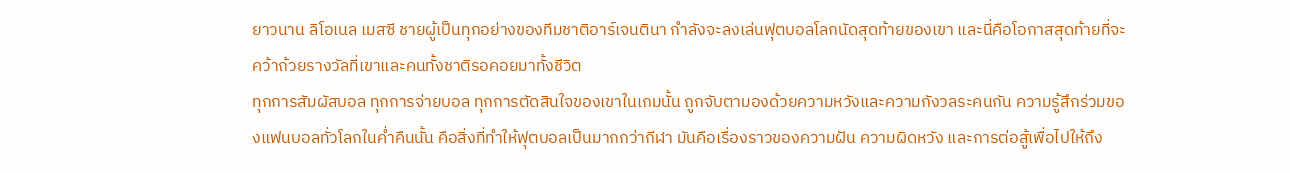ยาวนาน ลิโอเนล เมสซี ชายผู้เป็นทุกอย่างของทีมชาติอาร์เจนตินา กำลังจะลงเล่นฟุตบอลโลกนัดสุดท้ายของเขา และนี่คือโอกาสสุดท้ายที่จะคว้าถ้วยรางวัลที่เขาและคนทั้งชาติรอคอยมาทั้งชีวิต
ทุกการสัมผัสบอล ทุกการจ่ายบอล ทุกการตัดสินใจของเขาในเกมนั้น ถูกจับตามองด้วยความหวังและความกังวลระคนกัน ความรู้สึกร่วมของแฟนบอลทั่วโลกในค่ำคืนนั้น คือสิ่งที่ทำให้ฟุตบอลเป็นมากกว่ากีฬา มันคือเรื่องราวของความฝัน ความผิดหวัง และการต่อสู้เพื่อไปให้ถึง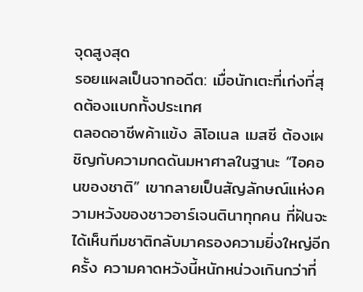จุดสูงสุด
รอยแผลเป็นจากอดีต: เมื่อนักเตะที่เก่งที่สุดต้องแบกทั้งประเทศ
ตลอดอาชีพค้าแข้ง ลิโอเนล เมสซี ต้องเผชิญกับความกดดันมหาศาลในฐานะ “ไอคอนของชาติ” เขากลายเป็นสัญลักษณ์แห่งความหวังของชาวอาร์เจนตินาทุกคน ที่ฝันจะได้เห็นทีมชาติกลับมาครองความยิ่งใหญ่อีกครั้ง ความคาดหวังนี้หนักหน่วงเกินกว่าที่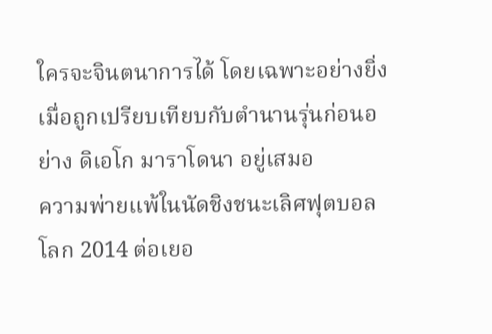ใครจะจินตนาการได้ โดยเฉพาะอย่างยิ่งเมื่อถูกเปรียบเทียบกับตำนานรุ่นก่อนอย่าง ดิเอโก มาราโดนา อยู่เสมอ
ความพ่ายแพ้ในนัดชิงชนะเลิศฟุตบอลโลก 2014 ต่อเยอ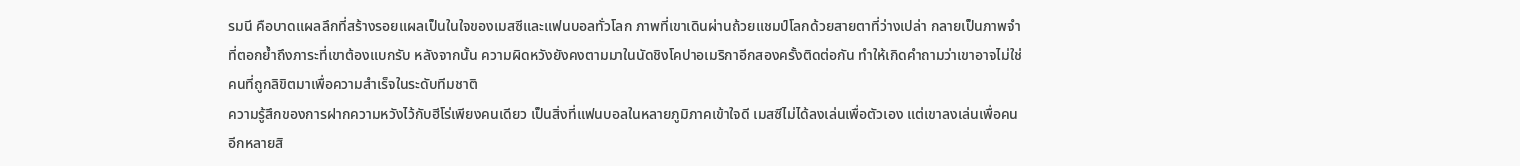รมนี คือบาดแผลลึกที่สร้างรอยแผลเป็นในใจของเมสซีและแฟนบอลทั่วโลก ภาพที่เขาเดินผ่านถ้วยแชมป์โลกด้วยสายตาที่ว่างเปล่า กลายเป็นภาพจำที่ตอกย้ำถึงภาระที่เขาต้องแบกรับ หลังจากนั้น ความผิดหวังยังคงตามมาในนัดชิงโคปาอเมริกาอีกสองครั้งติดต่อกัน ทำให้เกิดคำถามว่าเขาอาจไม่ใช่คนที่ถูกลิขิตมาเพื่อความสำเร็จในระดับทีมชาติ
ความรู้สึกของการฝากความหวังไว้กับฮีโร่เพียงคนเดียว เป็นสิ่งที่แฟนบอลในหลายภูมิภาคเข้าใจดี เมสซีไม่ได้ลงเล่นเพื่อตัวเอง แต่เขาลงเล่นเพื่อคนอีกหลายสิ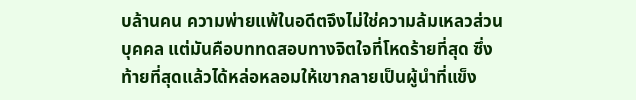บล้านคน ความพ่ายแพ้ในอดีตจึงไม่ใช่ความล้มเหลวส่วนบุคคล แต่มันคือบททดสอบทางจิตใจที่โหดร้ายที่สุด ซึ่งท้ายที่สุดแล้วได้หล่อหลอมให้เขากลายเป็นผู้นำที่แข็ง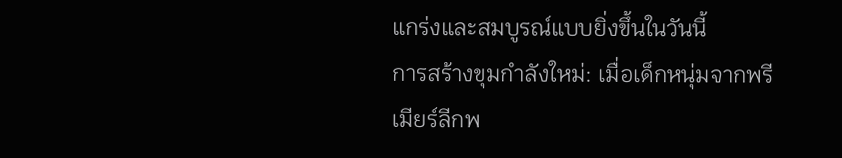แกร่งและสมบูรณ์แบบยิ่งขึ้นในวันนี้
การสร้างขุมกำลังใหม่: เมื่อเด็กหนุ่มจากพรีเมียร์ลีกพ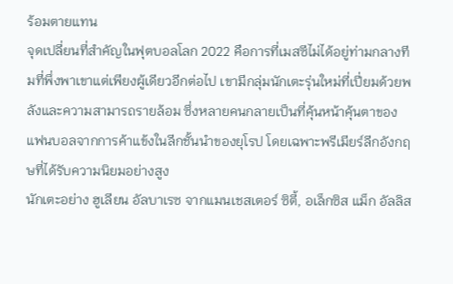ร้อมตายแทน
จุดเปลี่ยนที่สำคัญในฟุตบอลโลก 2022 คือการที่เมสซีไม่ได้อยู่ท่ามกลางทีมที่พึ่งพาเขาแต่เพียงผู้เดียวอีกต่อไป เขามีกลุ่มนักเตะรุ่นใหม่ที่เปี่ยมด้วยพลังและความสามารถรายล้อม ซึ่งหลายคนกลายเป็นที่คุ้นหน้าคุ้นตาของแฟนบอลจากการค้าแข้งในลีกชั้นนำของยุโรป โดยเฉพาะพรีเมียร์ลีกอังกฤษที่ได้รับความนิยมอย่างสูง
นักเตะอย่าง ฮูเลียน อัลบาเรซ จากแมนเชสเตอร์ ซิตี้, อเล็กซิส แม็ก อัลลิส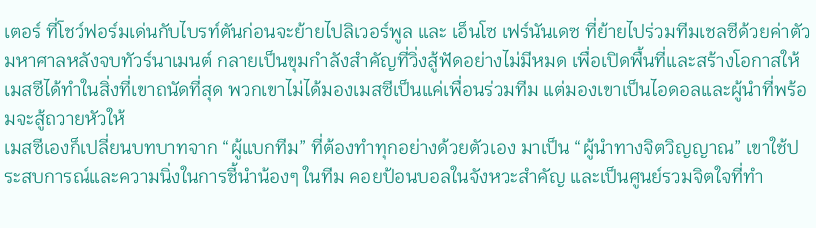เตอร์ ที่โชว์ฟอร์มเด่นกับไบรท์ตันก่อนจะย้ายไปลิเวอร์พูล และ เอ็นโซ เฟร์นันเดซ ที่ย้ายไปร่วมทีมเชลซีด้วยค่าตัวมหาศาลหลังจบทัวร์นาเมนต์ กลายเป็นขุมกำลังสำคัญที่วิ่งสู้ฟัดอย่างไม่มีหมด เพื่อเปิดพื้นที่และสร้างโอกาสให้เมสซีได้ทำในสิ่งที่เขาถนัดที่สุด พวกเขาไม่ได้มองเมสซีเป็นแค่เพื่อนร่วมทีม แต่มองเขาเป็นไอดอลและผู้นำที่พร้อมจะสู้ถวายหัวให้
เมสซีเองก็เปลี่ยนบทบาทจาก “ผู้แบกทีม” ที่ต้องทำทุกอย่างด้วยตัวเอง มาเป็น “ผู้นำทางจิตวิญญาณ” เขาใช้ประสบการณ์และความนิ่งในการชี้นำน้องๆ ในทีม คอยป้อนบอลในจังหวะสำคัญ และเป็นศูนย์รวมจิตใจที่ทำ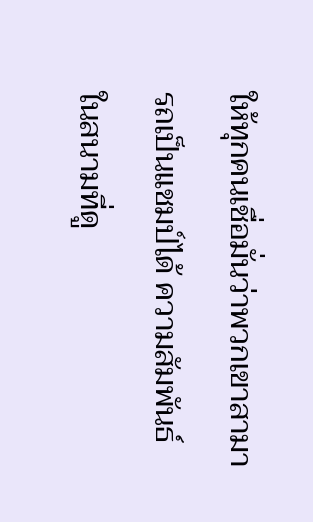ให้ทุกคนเชื่อมั่นว่าพวกเขาสามารถเป็นแชมป์ได้ ความสัมพันธ์ในสนามที่ดู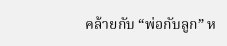คล้ายกับ “พ่อกับลูก” ห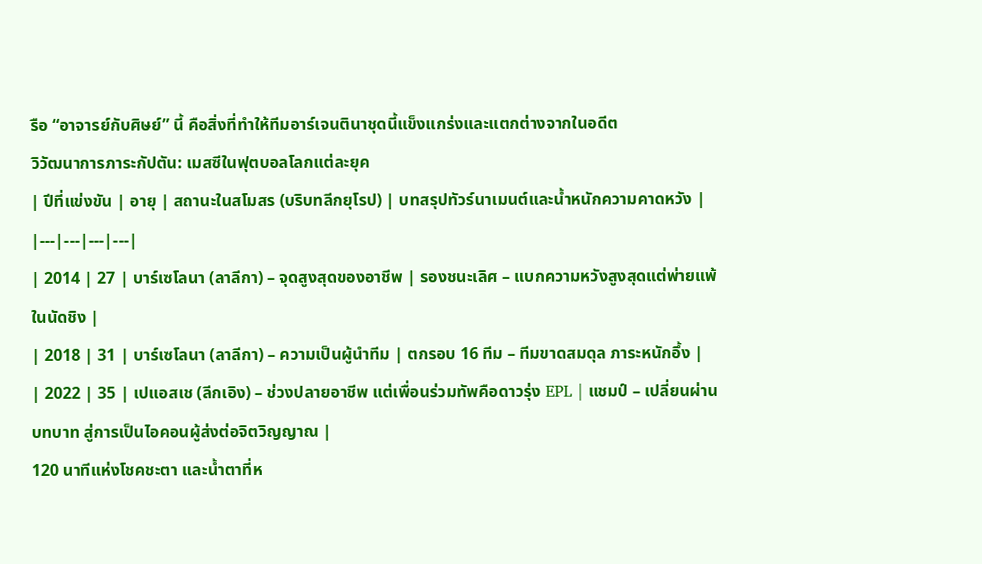รือ “อาจารย์กับศิษย์” นี้ คือสิ่งที่ทำให้ทีมอาร์เจนตินาชุดนี้แข็งแกร่งและแตกต่างจากในอดีต
วิวัฒนาการภาระกัปตัน: เมสซีในฟุตบอลโลกแต่ละยุค
| ปีที่แข่งขัน | อายุ | สถานะในสโมสร (บริบทลีกยุโรป) | บทสรุปทัวร์นาเมนต์และน้ำหนักความคาดหวัง |
|---|---|---|---|
| 2014 | 27 | บาร์เซโลนา (ลาลีกา) – จุดสูงสุดของอาชีพ | รองชนะเลิศ – แบกความหวังสูงสุดแต่พ่ายแพ้ในนัดชิง |
| 2018 | 31 | บาร์เซโลนา (ลาลีกา) – ความเป็นผู้นำทีม | ตกรอบ 16 ทีม – ทีมขาดสมดุล ภาระหนักอึ้ง |
| 2022 | 35 | เปแอสเช (ลีกเอิง) – ช่วงปลายอาชีพ แต่เพื่อนร่วมทัพคือดาวรุ่ง EPL | แชมป์ – เปลี่ยนผ่านบทบาท สู่การเป็นไอคอนผู้ส่งต่อจิตวิญญาณ |
120 นาทีแห่งโชคชะตา และน้ำตาที่ห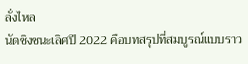ลั่งไหล
นัดชิงชนะเลิศปี 2022 คือบทสรุปที่สมบูรณ์แบบราว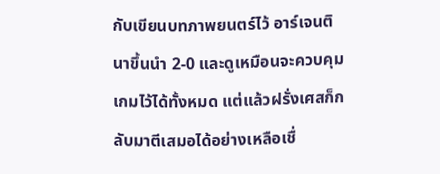กับเขียนบทภาพยนตร์ไว้ อาร์เจนตินาขึ้นนำ 2-0 และดูเหมือนจะควบคุมเกมไว้ได้ทั้งหมด แต่แล้วฝรั่งเศสก็กลับมาตีเสมอได้อย่างเหลือเชื่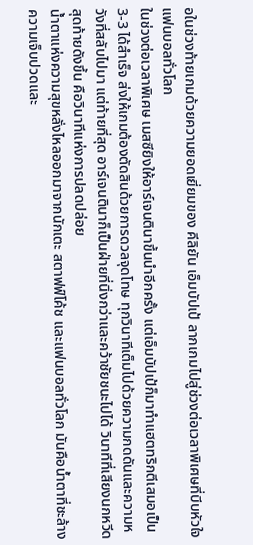อในช่วงท้ายเกมด้วยความยอดเยี่ยมของ คีลิยัน เอ็มบัปเป้ ลากเกมไปสู่ช่วงต่อเวลาพิเศษที่บีบหัวใจแฟนบอลทั่วโลก
ในช่วงต่อเวลาพิเศษ เมสซียิงให้อาร์เจนตินาขึ้นนำอีกครั้ง แต่เอ็มบัปเป้ก็มาทำแฮตทริกตีเสมอเป็น 3-3 ได้สำเร็จ ส่งให้เกมต้องตัดสินด้วยการดวลจุดโทษ ทุกวินาทีเต็มไปด้วยความกดดันและความหวังที่สลับไปมา แต่ท้ายที่สุด อาร์เจนตินาก็เป็นฝ่ายที่นิ่งกว่าและคว้าชัยชนะไปได้ วินาทีที่เสียงนกหวีดสุดท้ายดังขึ้น คือวินาทีแห่งการปลดปล่อย
น้ำตาแห่งความสุขหลั่งไหลออกมาจากนักเตะ สตาฟฟ์โค้ช และแฟนบอลทั่วโลก มันคือน้ำตาที่ชะล้างความเจ็บปวดและ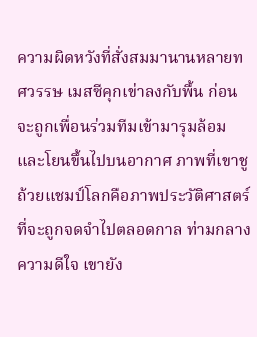ความผิดหวังที่สั่งสมมานานหลายทศวรรษ เมสซีคุกเข่าลงกับพื้น ก่อนจะถูกเพื่อนร่วมทีมเข้ามารุมล้อมและโยนขึ้นไปบนอากาศ ภาพที่เขาชูถ้วยแชมป์โลกคือภาพประวัติศาสตร์ที่จะถูกจดจำไปตลอดกาล ท่ามกลางความดีใจ เขายัง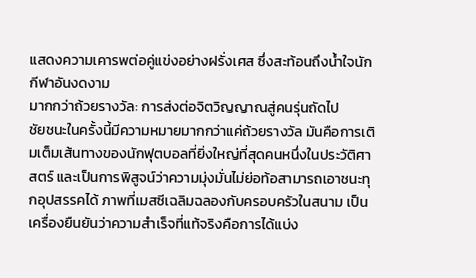แสดงความเคารพต่อคู่แข่งอย่างฝรั่งเศส ซึ่งสะท้อนถึงน้ำใจนักกีฬาอันงดงาม
มากกว่าถ้วยรางวัล: การส่งต่อจิตวิญญาณสู่คนรุ่นถัดไป
ชัยชนะในครั้งนี้มีความหมายมากกว่าแค่ถ้วยรางวัล มันคือการเติมเต็มเส้นทางของนักฟุตบอลที่ยิ่งใหญ่ที่สุดคนหนึ่งในประวัติศาสตร์ และเป็นการพิสูจน์ว่าความมุ่งมั่นไม่ย่อท้อสามารถเอาชนะทุกอุปสรรคได้ ภาพที่เมสซีเฉลิมฉลองกับครอบครัวในสนาม เป็นเครื่องยืนยันว่าความสำเร็จที่แท้จริงคือการได้แบ่ง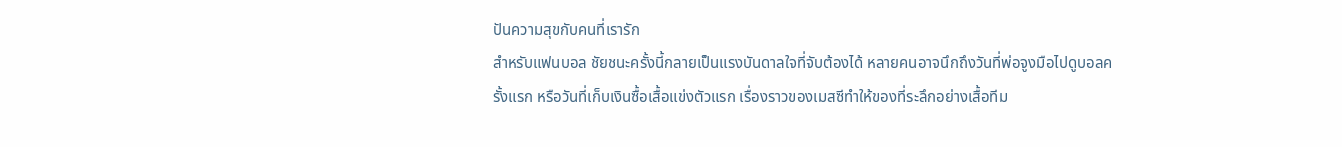ปันความสุขกับคนที่เรารัก
สำหรับแฟนบอล ชัยชนะครั้งนี้กลายเป็นแรงบันดาลใจที่จับต้องได้ หลายคนอาจนึกถึงวันที่พ่อจูงมือไปดูบอลครั้งแรก หรือวันที่เก็บเงินซื้อเสื้อแข่งตัวแรก เรื่องราวของเมสซีทำให้ของที่ระลึกอย่างเสื้อทีม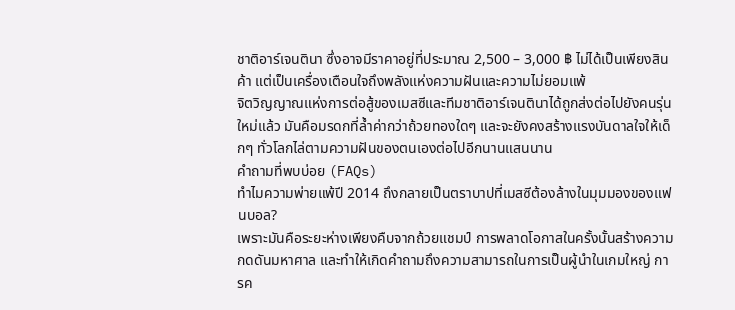ชาติอาร์เจนตินา ซึ่งอาจมีราคาอยู่ที่ประมาณ 2,500 – 3,000 ฿ ไม่ได้เป็นเพียงสินค้า แต่เป็นเครื่องเตือนใจถึงพลังแห่งความฝันและความไม่ยอมแพ้
จิตวิญญาณแห่งการต่อสู้ของเมสซีและทีมชาติอาร์เจนตินาได้ถูกส่งต่อไปยังคนรุ่นใหม่แล้ว มันคือมรดกที่ล้ำค่ากว่าถ้วยทองใดๆ และจะยังคงสร้างแรงบันดาลใจให้เด็กๆ ทั่วโลกไล่ตามความฝันของตนเองต่อไปอีกนานแสนนาน
คำถามที่พบบ่อย (FAQs)
ทำไมความพ่ายแพ้ปี 2014 ถึงกลายเป็นตราบาปที่เมสซีต้องล้างในมุมมองของแฟนบอล?
เพราะมันคือระยะห่างเพียงคืบจากถ้วยแชมป์ การพลาดโอกาสในครั้งนั้นสร้างความกดดันมหาศาล และทำให้เกิดคำถามถึงความสามารถในการเป็นผู้นำในเกมใหญ่ การค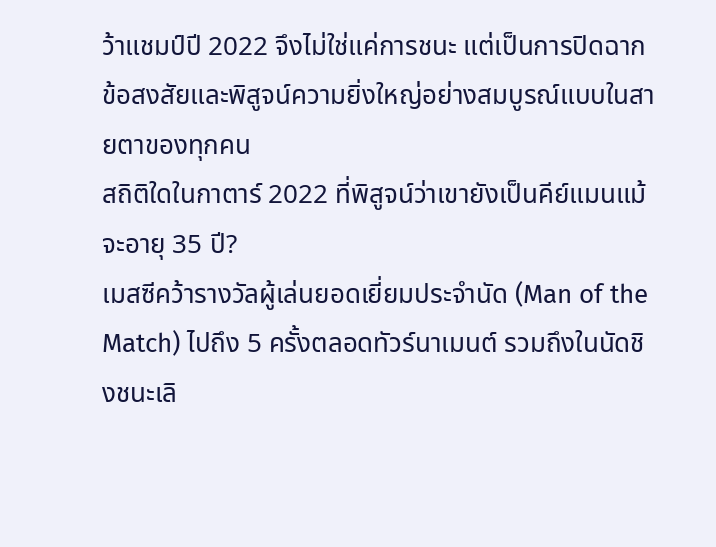ว้าแชมป์ปี 2022 จึงไม่ใช่แค่การชนะ แต่เป็นการปิดฉากข้อสงสัยและพิสูจน์ความยิ่งใหญ่อย่างสมบูรณ์แบบในสายตาของทุกคน
สถิติใดในกาตาร์ 2022 ที่พิสูจน์ว่าเขายังเป็นคีย์แมนแม้จะอายุ 35 ปี?
เมสซีคว้ารางวัลผู้เล่นยอดเยี่ยมประจำนัด (Man of the Match) ไปถึง 5 ครั้งตลอดทัวร์นาเมนต์ รวมถึงในนัดชิงชนะเลิ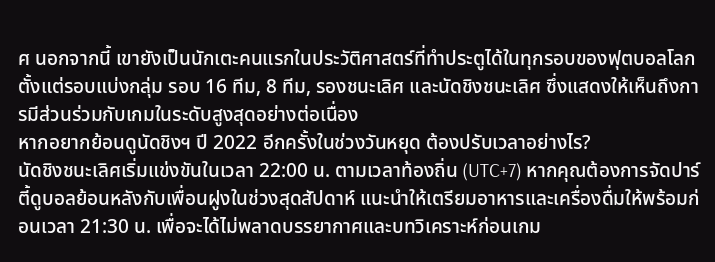ศ นอกจากนี้ เขายังเป็นนักเตะคนแรกในประวัติศาสตร์ที่ทำประตูได้ในทุกรอบของฟุตบอลโลก ตั้งแต่รอบแบ่งกลุ่ม รอบ 16 ทีม, 8 ทีม, รองชนะเลิศ และนัดชิงชนะเลิศ ซึ่งแสดงให้เห็นถึงการมีส่วนร่วมกับเกมในระดับสูงสุดอย่างต่อเนื่อง
หากอยากย้อนดูนัดชิงฯ ปี 2022 อีกครั้งในช่วงวันหยุด ต้องปรับเวลาอย่างไร?
นัดชิงชนะเลิศเริ่มแข่งขันในเวลา 22:00 น. ตามเวลาท้องถิ่น (UTC+7) หากคุณต้องการจัดปาร์ตี้ดูบอลย้อนหลังกับเพื่อนฝูงในช่วงสุดสัปดาห์ แนะนำให้เตรียมอาหารและเครื่องดื่มให้พร้อมก่อนเวลา 21:30 น. เพื่อจะได้ไม่พลาดบรรยากาศและบทวิเคราะห์ก่อนเกม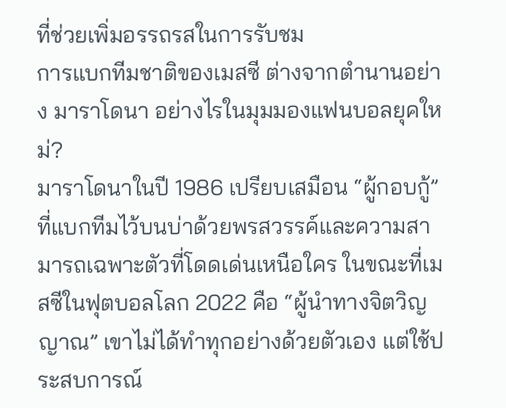ที่ช่วยเพิ่มอรรถรสในการรับชม
การแบกทีมชาติของเมสซี ต่างจากตำนานอย่าง มาราโดนา อย่างไรในมุมมองแฟนบอลยุคใหม่?
มาราโดนาในปี 1986 เปรียบเสมือน “ผู้กอบกู้” ที่แบกทีมไว้บนบ่าด้วยพรสวรรค์และความสามารถเฉพาะตัวที่โดดเด่นเหนือใคร ในขณะที่เมสซีในฟุตบอลโลก 2022 คือ “ผู้นำทางจิตวิญญาณ” เขาไม่ได้ทำทุกอย่างด้วยตัวเอง แต่ใช้ประสบการณ์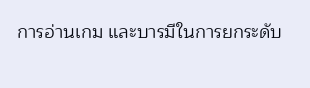การอ่านเกม และบารมีในการยกระดับ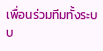เพื่อนร่วมทีมทั้งระบบ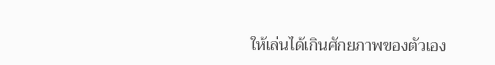ให้เล่นได้เกินศักยภาพของตัวเอง